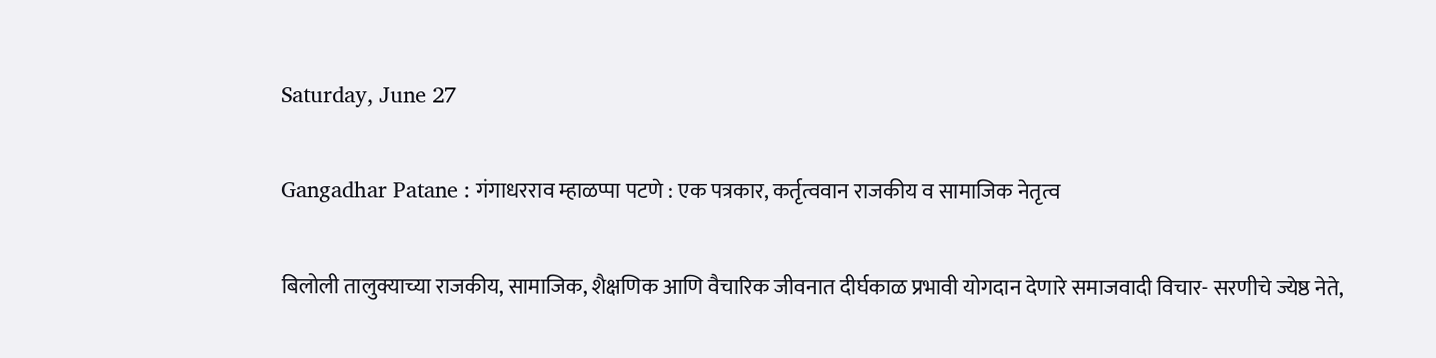Saturday, June 27

Gangadhar Patane : गंगाधरराव म्हाळप्पा पटणे : एक पत्रकार, कर्तृत्ववान राजकीय व सामाजिक नेतृत्व

बिलोली तालुक्याच्या राजकीय, सामाजिक, शैक्षणिक आणि वैचारिक जीवनात दीर्घकाळ प्रभावी योगदान देणारे समाजवादी विचार- सरणीचे ज्येष्ठ नेते,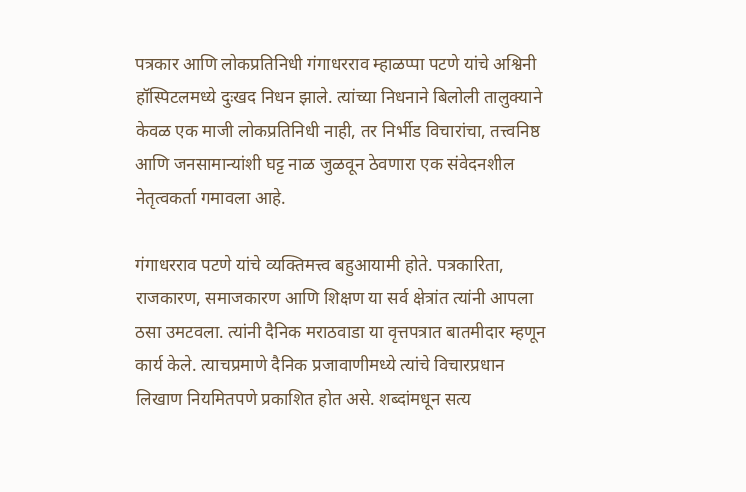पत्रकार आणि लोकप्रतिनिधी गंगाधरराव म्हाळप्पा पटणे यांचे अश्विनी हॉस्पिटलमध्ये दुःखद निधन झाले. त्यांच्या निधनाने बिलोली तालुक्याने केवळ एक माजी लोकप्रतिनिधी नाही, तर निर्भीड विचारांचा, तत्त्वनिष्ठ आणि जनसामान्यांशी घट्ट नाळ जुळवून ठेवणारा एक संवेदनशील नेतृत्वकर्ता गमावला आहे.

गंगाधरराव पटणे यांचे व्यक्तिमत्त्व बहुआयामी होते. पत्रकारिता, राजकारण, समाजकारण आणि शिक्षण या सर्व क्षेत्रांत त्यांनी आपला ठसा उमटवला. त्यांनी दैनिक मराठवाडा या वृत्तपत्रात बातमीदार म्हणून कार्य केले. त्याचप्रमाणे दैनिक प्रजावाणीमध्ये त्यांचे विचारप्रधान लिखाण नियमितपणे प्रकाशित होत असे. शब्दांमधून सत्य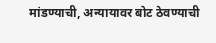मांडण्याची, अन्यायावर बोट ठेवण्याची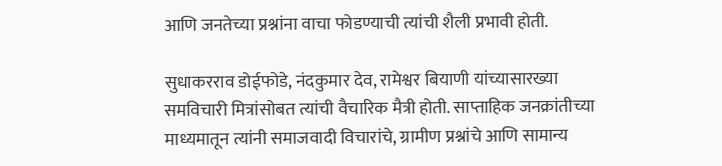आणि जनतेच्या प्रश्नांना वाचा फोडण्याची त्यांची शैली प्रभावी होती.

सुधाकरराव डोईफोडे, नंदकुमार देव, रामेश्वर बियाणी यांच्यासारख्या समविचारी मित्रांसोबत त्यांची वैचारिक मैत्री होती. साप्ताहिक जनक्रांतीच्या माध्यमातून त्यांनी समाजवादी विचारांचे, ग्रामीण प्रश्नांचे आणि सामान्य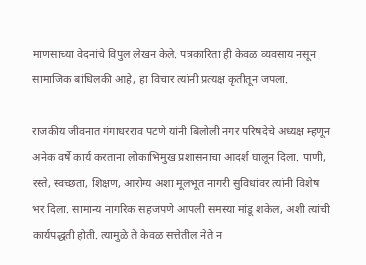माणसाच्या वेदनांचे विपुल लेखन केले. पत्रकारिता ही केवळ व्यवसाय नसून सामाजिक बांधिलकी आहे, हा विचार त्यांनी प्रत्यक्ष कृतीतून जपला.

राजकीय जीवनात गंगाधरराव पटणे यांनी बिलोली नगर परिषदेचे अध्यक्ष म्हणून अनेक वर्षे कार्य करताना लोकाभिमुख प्रशासनाचा आदर्श घालून दिला. पाणी, रस्ते, स्वच्छता, शिक्षण, आरोग्य अशा मूलभूत नागरी सुविधांवर त्यांनी विशेष भर दिला. सामान्य नागरिक सहजपणे आपली समस्या मांडू शकेल, अशी त्यांची कार्यपद्धती होती. त्यामुळे ते केवळ सत्तेतील नेते न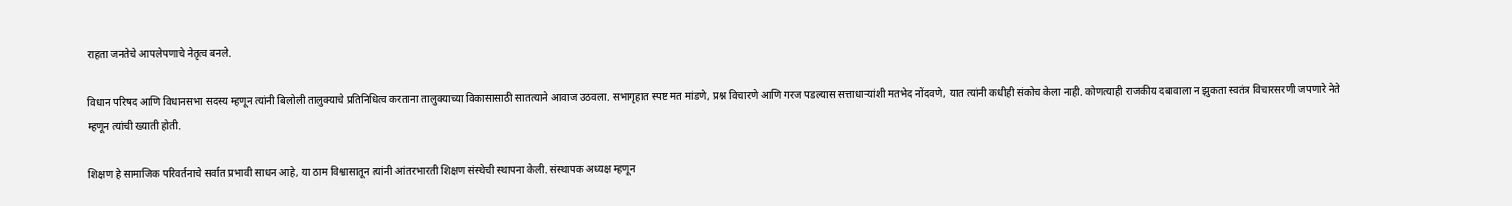राहता जनतेचे आपलेपणाचे नेतृत्व बनले.

विधान परिषद आणि विधानसभा सदस्य म्हणून त्यांनी बिलोली तालुक्याचे प्रतिनिधित्व करताना तालुक्याच्या विकासासाठी सातत्याने आवाज उठवला. सभागृहात स्पष्ट मत मांडणे, प्रश्न विचारणे आणि गरज पडल्यास सत्ताधाऱ्यांशी मतभेद नोंदवणे, यात त्यांनी कधीही संकोच केला नाही. कोणत्याही राजकीय दबावाला न झुकता स्वतंत्र विचारसरणी जपणारे नेते म्हणून त्यांची ख्याती होती.

शिक्षण हे सामाजिक परिवर्तनाचे सर्वात प्रभावी साधन आहे, या ठाम विश्वासातून त्यांनी आंतरभारती शिक्षण संस्थेची स्थापना केली. संस्थापक अध्यक्ष म्हणून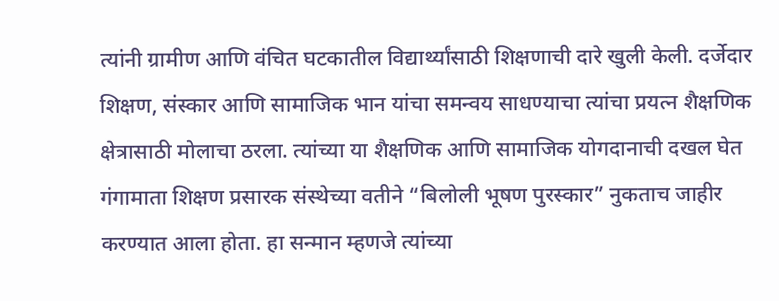त्यांनी ग्रामीण आणि वंचित घटकातील विद्यार्थ्यांसाठी शिक्षणाची दारे खुली केली. दर्जेदार शिक्षण, संस्कार आणि सामाजिक भान यांचा समन्वय साधण्याचा त्यांचा प्रयत्न शैक्षणिक क्षेत्रासाठी मोलाचा ठरला. त्यांच्या या शैक्षणिक आणि सामाजिक योगदानाची दखल घेत गंगामाता शिक्षण प्रसारक संस्थेच्या वतीने “बिलोली भूषण पुरस्कार” नुकताच जाहीर करण्यात आला होता. हा सन्मान म्हणजे त्यांच्या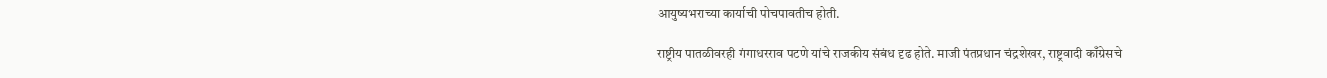आयुष्यभराच्या कार्याची पोचपावतीच होती.

राष्ट्रीय पातळीवरही गंगाधरराव पटणे यांचे राजकीय संबंध दृढ होते. माजी पंतप्रधान चंद्रशेखर, राष्ट्रवादी काँग्रेसचे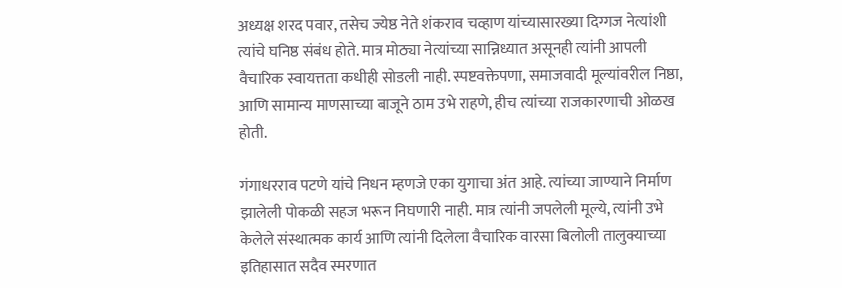अध्यक्ष शरद पवार, तसेच ज्येष्ठ नेते शंकराव चव्हाण यांच्यासारख्या दिग्गज नेत्यांशी त्यांचे घनिष्ठ संबंध होते. मात्र मोठ्या नेत्यांच्या सान्निध्यात असूनही त्यांनी आपली वैचारिक स्वायत्तता कधीही सोडली नाही. स्पष्टवक्तेपणा, समाजवादी मूल्यांवरील निष्ठा, आणि सामान्य माणसाच्या बाजूने ठाम उभे राहणे, हीच त्यांच्या राजकारणाची ओळख होती.

गंगाधरराव पटणे यांचे निधन म्हणजे एका युगाचा अंत आहे. त्यांच्या जाण्याने निर्माण झालेली पोकळी सहज भरून निघणारी नाही. मात्र त्यांनी जपलेली मूल्ये, त्यांनी उभे केलेले संस्थात्मक कार्य आणि त्यांनी दिलेला वैचारिक वारसा बिलोली तालुक्याच्या इतिहासात सदैव स्मरणात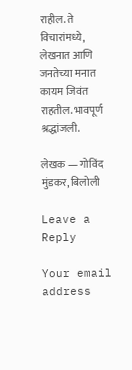राहील. ते विचारांमध्ये, लेखनात आणि जनतेच्या मनात कायम जिवंत राहतील. भावपूर्ण श्रद्धांजली.

लेखक — गोविंद मुंडकर, बिलोली

Leave a Reply

Your email address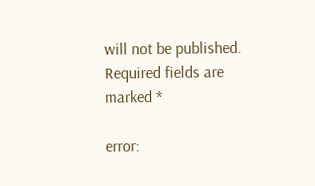will not be published. Required fields are marked *

error: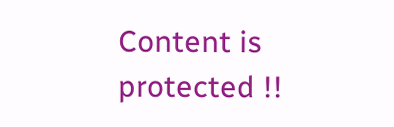Content is protected !!